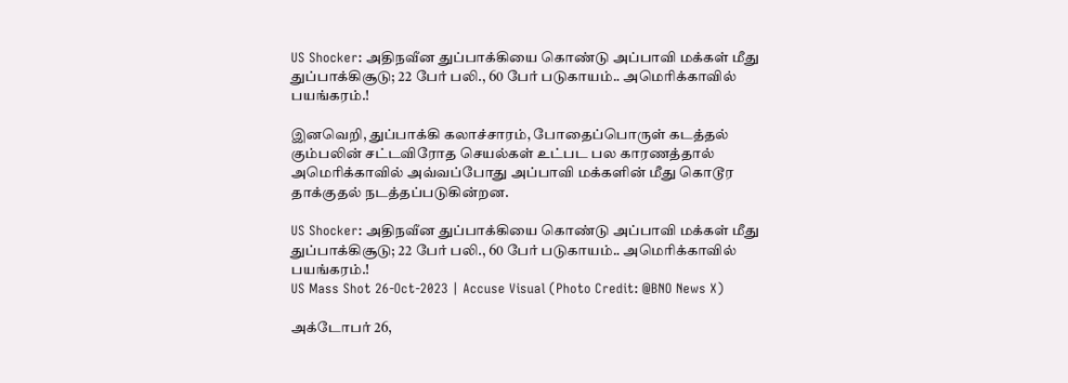US Shocker: அதிநவீன துப்பாக்கியை கொண்டு அப்பாவி மக்கள் மீது துப்பாக்கிசூடு; 22 பேர் பலி., 60 பேர் படுகாயம்.. அமெரிக்காவில் பயங்கரம்.!

இனவெறி, துப்பாக்கி கலாச்சாரம், போதைப்பொருள் கடத்தல் கும்பலின் சட்டவிரோத செயல்கள் உட்பட பல காரணத்தால் அமெரிக்காவில் அவ்வப்போது அப்பாவி மக்களின் மீது கொடூர தாக்குதல் நடத்தப்படுகின்றன.

US Shocker: அதிநவீன துப்பாக்கியை கொண்டு அப்பாவி மக்கள் மீது துப்பாக்கிசூடு; 22 பேர் பலி., 60 பேர் படுகாயம்.. அமெரிக்காவில் பயங்கரம்.!
US Mass Shot 26-Oct-2023 | Accuse Visual (Photo Credit: @BNO News X)

அக்டோபர் 26,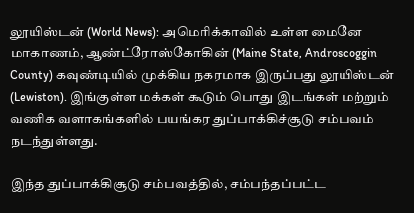லூயிஸ்டன் (World News): அமெரிக்காவில் உள்ள மைனே மாகாணம், ஆண்ட்ரோஸ்கோகின் (Maine State, Androscoggin County) கவுண்டியில் முக்கிய நகரமாக இருப்பது லூயிஸ்டன் (Lewiston). இங்குள்ள மக்கள் கூடும் பொது இடங்கள் மற்றும் வணிக வளாகங்களில் பயங்கர துப்பாக்கிச்சூடு சம்பவம் நடந்துள்ளது.

இந்த துப்பாக்கிசூடு சம்பவத்தில், சம்பந்தப்பட்ட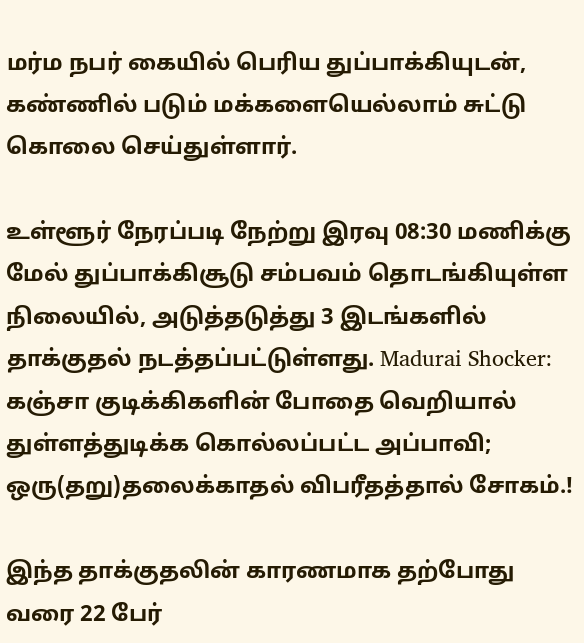மர்ம நபர் கையில் பெரிய துப்பாக்கியுடன், கண்ணில் படும் மக்களையெல்லாம் சுட்டு கொலை செய்துள்ளார்.

உள்ளூர் நேரப்படி நேற்று இரவு 08:30 மணிக்கு மேல் துப்பாக்கிசூடு சம்பவம் தொடங்கியுள்ள நிலையில், அடுத்தடுத்து 3 இடங்களில் தாக்குதல் நடத்தப்பட்டுள்ளது. Madurai Shocker: கஞ்சா குடிக்கிகளின் போதை வெறியால் துள்ளத்துடிக்க கொல்லப்பட்ட அப்பாவி; ஒரு(தறு)தலைக்காதல் விபரீதத்தால் சோகம்.!

இந்த தாக்குதலின் காரணமாக தற்போது வரை 22 பேர்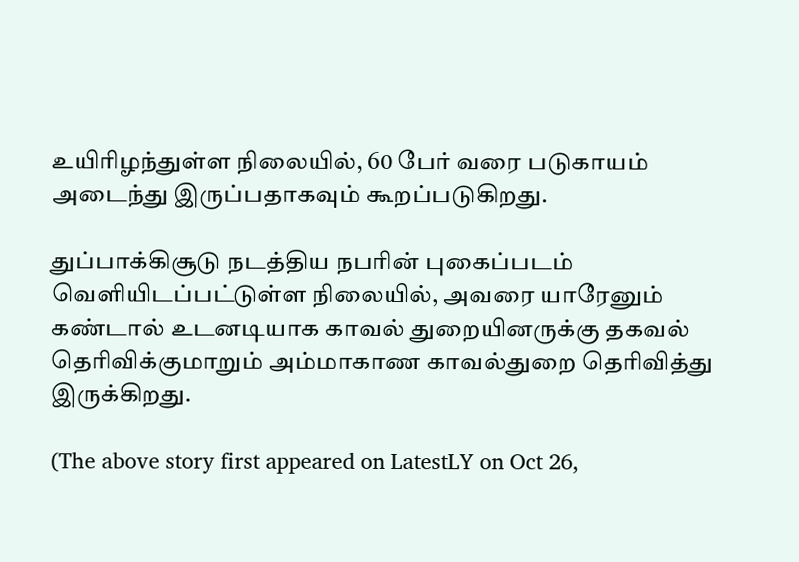உயிரிழந்துள்ள நிலையில், 60 பேர் வரை படுகாயம் அடைந்து இருப்பதாகவும் கூறப்படுகிறது.

துப்பாக்கிசூடு நடத்திய நபரின் புகைப்படம் வெளியிடப்பட்டுள்ள நிலையில், அவரை யாரேனும் கண்டால் உடனடியாக காவல் துறையினருக்கு தகவல் தெரிவிக்குமாறும் அம்மாகாண காவல்துறை தெரிவித்து இருக்கிறது.

(The above story first appeared on LatestLY on Oct 26,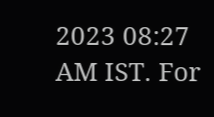2023 08:27 AM IST. For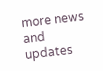more news and updates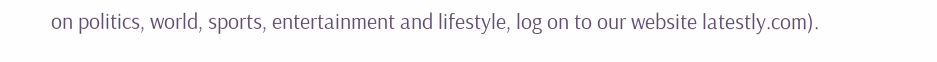on politics, world, sports, entertainment and lifestyle, log on to our website latestly.com).